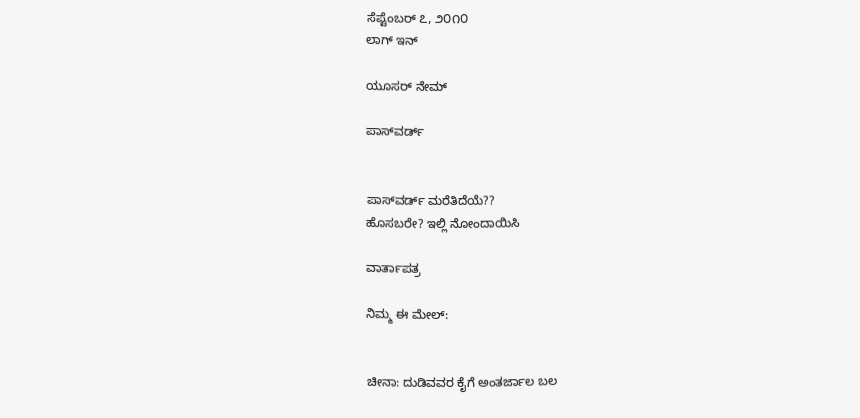ಸೆಪ್ಟೆಂಬರ್ ೭, ೨೦೧೦
ಲಾಗ್ ಇನ್

ಯೂಸರ್ ನೇಮ್

ಪಾಸ್‌ವರ್ಡ್


ಪಾಸ್‌ವರ್ಡ್ ಮರೆತಿದೆಯೆ??
ಹೊಸಬರೇ? ಇಲ್ಲಿ ನೋಂದಾಯಿಸಿ

ವಾರ್ತಾಪತ್ರ

ನಿಮ್ಮ ಈ ಮೇಲ್:


ಚೀನಾ: ದುಡಿವವರ ಕೈಗೆ ಅಂತರ್ಜಾಲ ಬಲ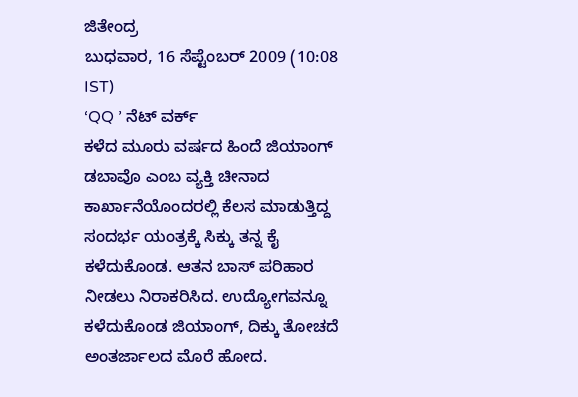ಜಿತೇಂದ್ರ
ಬುಧವಾರ, 16 ಸೆಪ್ಟೆಂಬರ್ 2009 (10:08 IST)
‘QQ ’ ನೆಟ್ ವರ್ಕ್
ಕಳೆದ ಮೂರು ವರ್ಷದ ಹಿಂದೆ ಜಿಯಾಂಗ್ ಡಬಾವೊ ಎಂಬ ವ್ಯಕ್ತಿ ಚೀನಾದ ಕಾರ್ಖಾನೆಯೊಂದರಲ್ಲಿ ಕೆಲಸ ಮಾಡುತ್ತಿದ್ದ ಸಂದರ್ಭ ಯಂತ್ರಕ್ಕೆ ಸಿಕ್ಕು ತನ್ನ ಕೈ ಕಳೆದುಕೊಂಡ. ಆತನ ಬಾಸ್ ಪರಿಹಾರ ನೀಡಲು ನಿರಾಕರಿಸಿದ. ಉದ್ಯೋಗವನ್ನೂ ಕಳೆದುಕೊಂಡ ಜಿಯಾಂಗ್, ದಿಕ್ಕು ತೋಚದೆ ಅಂತರ್ಜಾಲದ ಮೊರೆ ಹೋದ.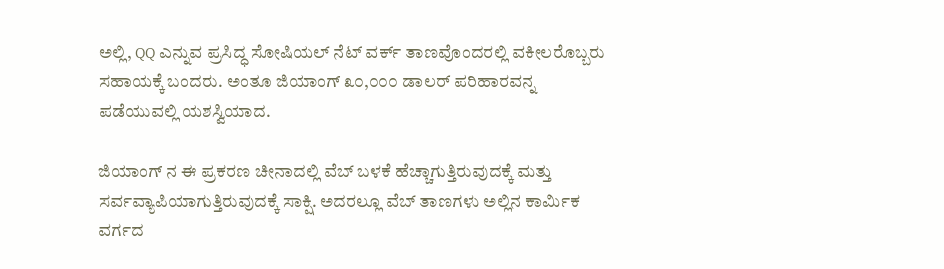ಅಲ್ಲಿ, QQ ಎನ್ನುವ ಪ್ರಸಿದ್ಧ ಸೋಷಿಯಲ್ ನೆಟ್ ವರ್ಕ್ ತಾಣವೊಂದರಲ್ಲಿ ವಕೀಲರೊಬ್ಬರು ಸಹಾಯಕ್ಕೆ ಬಂದರು. ಅಂತೂ ಜಿಯಾಂಗ್ ೩೦,೦೦೦ ಡಾಲರ್ ಪರಿಹಾರವನ್ನ ಪಡೆಯುವಲ್ಲಿ ಯಶಸ್ವಿಯಾದ.

ಜಿಯಾಂಗ್ ನ ಈ ಪ್ರಕರಣ ಚೀನಾದಲ್ಲಿ ವೆಬ್ ಬಳಕೆ ಹೆಚ್ಚಾಗುತ್ತಿರುವುದಕ್ಕೆ ಮತ್ತು ಸರ್ವವ್ಯಾಪಿಯಾಗುತ್ತಿರುವುದಕ್ಕೆ ಸಾಕ್ಷಿ. ಅದರಲ್ಲೂ ವೆಬ್ ತಾಣಗಳು ಅಲ್ಲಿನ ಕಾರ್ಮಿಕ ವರ್ಗದ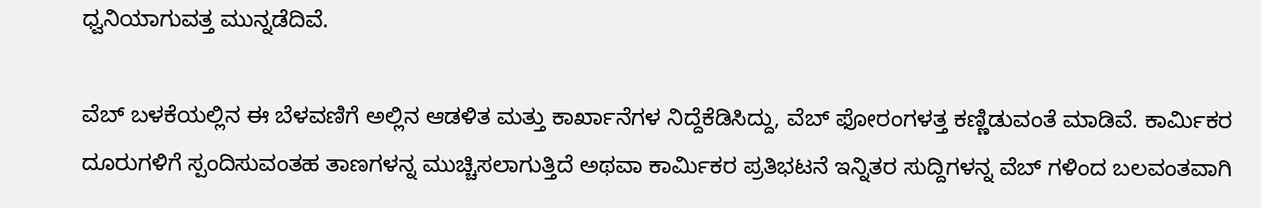ಧ್ವನಿಯಾಗುವತ್ತ ಮುನ್ನಡೆದಿವೆ.

ವೆಬ್ ಬಳಕೆಯಲ್ಲಿನ ಈ ಬೆಳವಣಿಗೆ ಅಲ್ಲಿನ ಆಡಳಿತ ಮತ್ತು ಕಾರ್ಖಾನೆಗಳ ನಿದ್ದೆಕೆಡಿಸಿದ್ದು, ವೆಬ್ ಫೋರಂಗಳತ್ತ ಕಣ್ಣಿಡುವಂತೆ ಮಾಡಿವೆ. ಕಾರ್ಮಿಕರ ದೂರುಗಳಿಗೆ ಸ್ಪಂದಿಸುವಂತಹ ತಾಣಗಳನ್ನ ಮುಚ್ಚಿಸಲಾಗುತ್ತಿದೆ ಅಥವಾ ಕಾರ್ಮಿಕರ ಪ್ರತಿಭಟನೆ ಇನ್ನಿತರ ಸುದ್ದಿಗಳನ್ನ ವೆಬ್ ಗಳಿಂದ ಬಲವಂತವಾಗಿ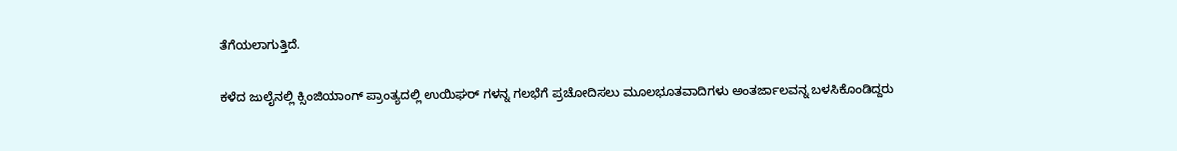ತೆಗೆಯಲಾಗುತ್ತಿದೆ.

ಕಳೆದ ಜುಲೈನಲ್ಲಿ ಕ್ಸಿಂಜಿಯಾಂಗ್ ಪ್ರಾಂತ್ಯದಲ್ಲಿ ಉಯಿಘರ್ ಗಳನ್ನ ಗಲಭೆಗೆ ಪ್ರಚೋದಿಸಲು ಮೂಲಭೂತವಾದಿಗಳು ಅಂತರ್ಜಾಲವನ್ನ ಬಳಸಿಕೊಂಡಿದ್ದರು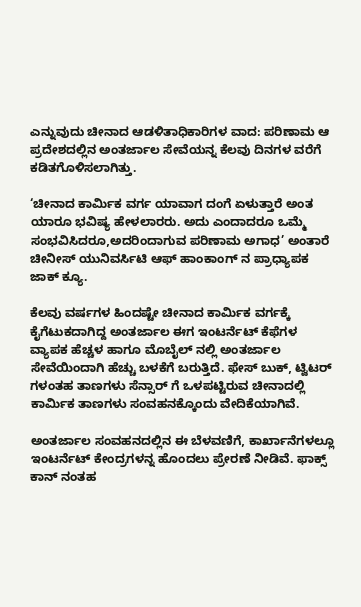ಎನ್ನುವುದು ಚೀನಾದ ಆಡಳಿತಾಧಿಕಾರಿಗಳ ವಾದ: ಪರಿಣಾಮ ಆ ಪ್ರದೇಶದಲ್ಲಿನ ಅಂತರ್ಜಾಲ ಸೇವೆಯನ್ನ ಕೆಲವು ದಿನಗಳ ವರೆಗೆ ಕಡಿತಗೊಳಿಸಲಾಗಿತ್ತು.

‘ಚೀನಾದ ಕಾರ್ಮಿಕ ವರ್ಗ ಯಾವಾಗ ದಂಗೆ ಏಳುತ್ತಾರೆ ಅಂತ ಯಾರೂ ಭವಿಷ್ಯ ಹೇಳಲಾರರು. ಅದು ಎಂದಾದರೂ ಒಮ್ಮೆ ಸಂಭವಿಸಿದರೂ,ಅದರಿಂದಾಗುವ ಪರಿಣಾಮ ಅಗಾಧ’ ಅಂತಾರೆ ಚೀನೀಸ್ ಯುನಿವರ್ಸಿಟಿ ಆಫ್ ಹಾಂಕಾಂಗ್ ನ ಪ್ರಾಧ್ಯಾಪಕ ಜಾಕ್ ಕ್ಯೂ.

ಕೆಲವು ವರ್ಷಗಳ ಹಿಂದಷ್ಟೇ ಚೀನಾದ ಕಾರ್ಮಿಕ ವರ್ಗಕ್ಕೆ ಕೈಗೆಟುಕದಾಗಿದ್ದ ಅಂತರ್ಜಾಲ ಈಗ ಇಂಟರ್ನೆಟ್ ಕೆಫೆಗಳ ವ್ಯಾಪಕ ಹೆಚ್ಚಳ ಹಾಗೂ ಮೊಬೈಲ್ ನಲ್ಲಿ ಅಂತರ್ಜಾಲ ಸೇವೆಯಿಂದಾಗಿ ಹೆಚ್ಚು ಬಳಕೆಗೆ ಬರುತ್ತಿದೆ. ಫೇಸ್ ಬುಕ್, ಟ್ವಿಟರ್ ಗಳಂತಹ ತಾಣಗಳು ಸೆನ್ಸಾರ್ ಗೆ ಒಳಪಟ್ಟಿರುವ ಚೀನಾದಲ್ಲಿ ಕಾರ್ಮಿಕ ತಾಣಗಳು ಸಂವಹನಕ್ಕೊಂದು ವೇದಿಕೆಯಾಗಿವೆ.

ಅಂತರ್ಜಾಲ ಸಂವಹನದಲ್ಲಿನ ಈ ಬೆಳವಣಿಗೆ, ಕಾರ್ಖಾನೆಗಳಲ್ಲೂ ಇಂಟರ್ನೆಟ್ ಕೇಂದ್ರಗಳನ್ನ ಹೊಂದಲು ಪ್ರೇರಣೆ ನೀಡಿವೆ. ಫಾಕ್ಸ್ ಕಾನ್ ನಂತಹ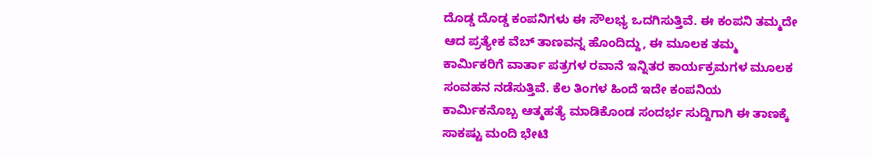ದೊಡ್ಡ ದೊಡ್ಡ ಕಂಪನಿಗಳು ಈ ಸೌಲಭ್ಯ ಒದಗಿಸುತ್ತಿವೆ. ಈ ಕಂಪನಿ ತಮ್ಮದೇ ಆದ ಪ್ರತ್ಯೇಕ ವೆಬ್ ತಾಣವನ್ನ ಹೊಂದಿದ್ದು, ಈ ಮೂಲಕ ತಮ್ಮ ಕಾರ್ಮಿಕರಿಗೆ ವಾರ್ತಾ ಪತ್ರಗಳ ರವಾನೆ ಇನ್ನಿತರ ಕಾರ್ಯಕ್ರಮಗಳ ಮೂಲಕ ಸಂವಹನ ನಡೆಸುತ್ತಿವೆ. ಕೆಲ ತಿಂಗಳ ಹಿಂದೆ ಇದೇ ಕಂಪನಿಯ ಕಾರ್ಮಿಕನೊಬ್ಬ ಆತ್ಮಹತ್ಯೆ ಮಾಡಿಕೊಂಡ ಸಂದರ್ಭ ಸುದ್ದಿಗಾಗಿ ಈ ತಾಣಕ್ಕೆ ಸಾಕಷ್ಟು ಮಂದಿ ಭೇಟಿ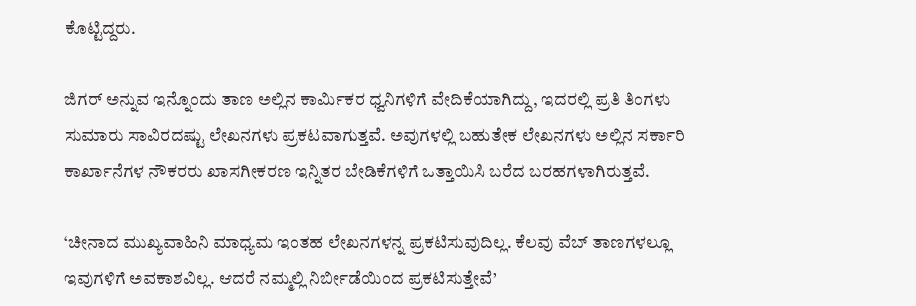ಕೊಟ್ಟಿದ್ದರು.

ಜಿಗರ್ ಅನ್ನುವ ಇನ್ನೊಂದು ತಾಣ ಅಲ್ಲಿನ ಕಾರ್ಮಿಕರ ಧ್ವನಿಗಳಿಗೆ ವೇದಿಕೆಯಾಗಿದ್ದು, ಇದರಲ್ಲಿ ಪ್ರತಿ ತಿಂಗಳು ಸುಮಾರು ಸಾವಿರದಷ್ಟು ಲೇಖನಗಳು ಪ್ರಕಟವಾಗುತ್ತವೆ. ಅವುಗಳಲ್ಲಿ ಬಹುತೇಕ ಲೇಖನಗಳು ಅಲ್ಲಿನ ಸರ್ಕಾರಿ ಕಾರ್ಖಾನೆಗಳ ನೌಕರರು ಖಾಸಗೀಕರಣ ಇನ್ನಿತರ ಬೇಡಿಕೆಗಳಿಗೆ ಒತ್ತಾಯಿಸಿ ಬರೆದ ಬರಹಗಳಾಗಿರುತ್ತವೆ.

‘ಚೀನಾದ ಮುಖ್ಯವಾಹಿನಿ ಮಾಧ್ಯಮ ಇಂತಹ ಲೇಖನಗಳನ್ನ ಪ್ರಕಟಿಸುವುದಿಲ್ಲ. ಕೆಲವು ವೆಬ್ ತಾಣಗಳಲ್ಲೂ  ಇವುಗಳಿಗೆ ಅವಕಾಶವಿಲ್ಲ. ಆದರೆ ನಮ್ಮಲ್ಲಿ ನಿರ್ಬೀಡೆಯಿಂದ ಪ್ರಕಟಿಸುತ್ತೇವೆ’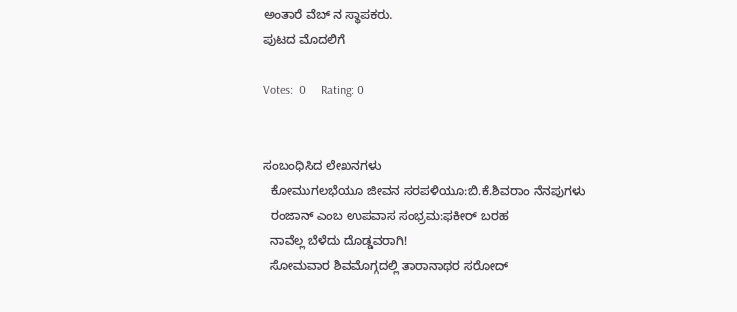ಅಂತಾರೆ ವೆಬ್ ನ ಸ್ಥಾಪಕರು.
ಪುಟದ ಮೊದಲಿಗೆ

Votes:  0     Rating: 0


ಸಂಬಂಧಿಸಿದ ಲೇಖನಗಳು
  ಕೋಮುಗಲಭೆಯೂ ಜೀವನ ಸರಪಳಿಯೂ:ಬಿ.ಕೆ.ಶಿವರಾಂ ನೆನಪುಗಳು
  ರಂಜಾನ್ ಎಂಬ ಉಪವಾಸ ಸಂಭ್ರಮ:ಫಕೀರ್ ಬರಹ
  ನಾವೆಲ್ಲ ಬೆಳೆದು ದೊಡ್ಡವರಾಗಿ!
  ಸೋಮವಾರ ಶಿವಮೊಗ್ಗದಲ್ಲಿ ತಾರಾನಾಥರ ಸರೋದ್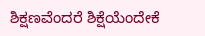ಶಿಕ್ಷಣವೆಂದರೆ ಶಿಕ್ಷೆಯೆಂದೇಕೆ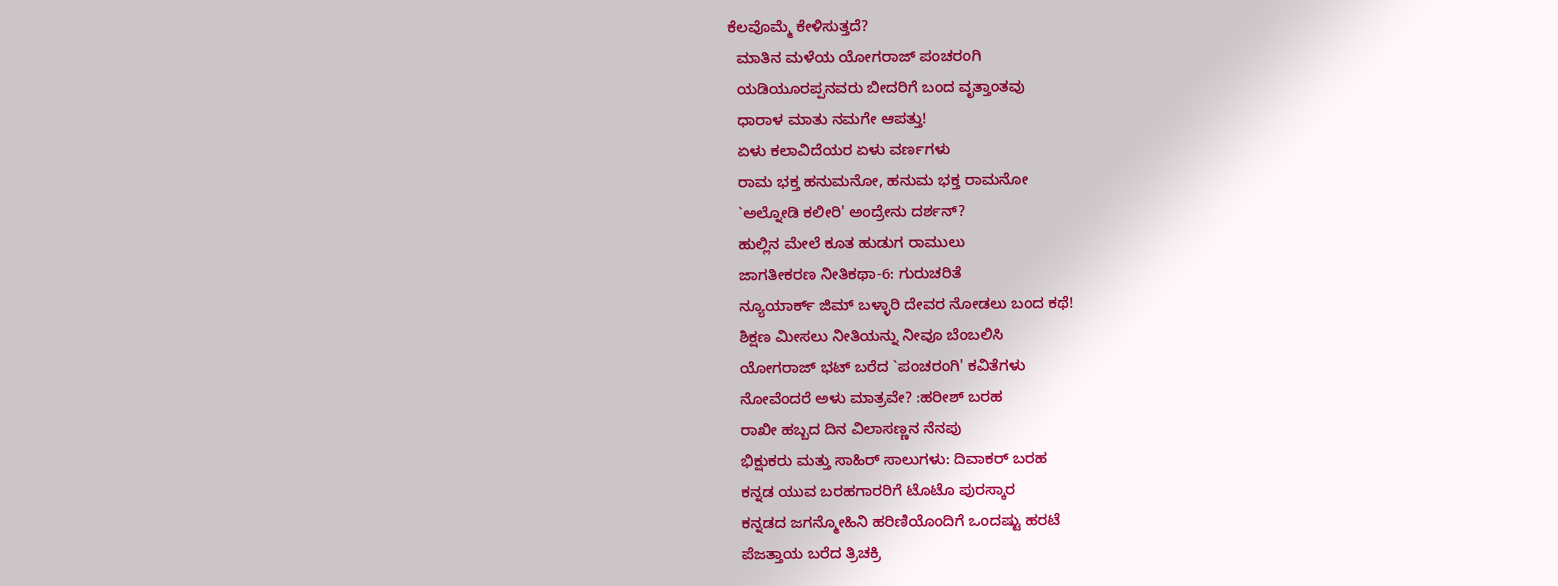ಕೆಲವೊಮ್ಮೆ ಕೇಳಿಸುತ್ತದೆ?
  ಮಾತಿನ ಮಳೆಯ ಯೋಗರಾಜ್ ಪಂಚರಂಗಿ
  ಯಡಿಯೂರಪ್ಪನವರು ಬೀದರಿಗೆ ಬಂದ ವೃತ್ತಾಂತವು
  ಧಾರಾಳ ಮಾತು ನಮಗೇ ಆಪತ್ತು!
  ಏಳು ಕಲಾವಿದೆಯರ ಏಳು ವರ್ಣಗಳು
  ರಾಮ ಭಕ್ತ ಹನುಮನೋ, ಹನುಮ ಭಕ್ತ ರಾಮನೋ
  `ಅಲ್ನೋಡಿ ಕಲೀರಿ' ಅಂದ್ರೇನು ದರ್ಶನ್?
  ಹುಲ್ಲಿನ ಮೇಲೆ ಕೂತ ಹುಡುಗ ರಾಮುಲು
  ಜಾಗತೀಕರಣ ನೀತಿಕಥಾ-6: ಗುರುಚರಿತೆ
  ನ್ಯೂಯಾರ್ಕ್ ಜಿಮ್ ಬಳ್ಳಾರಿ ದೇವರ ನೋಡಲು ಬಂದ ಕಥೆ!
  ಶಿಕ್ಷಣ ಮೀಸಲು ನೀತಿಯನ್ನು ನೀವೂ ಬೆಂಬಲಿಸಿ
  ಯೋಗರಾಜ್ ಭಟ್ ಬರೆದ `ಪಂಚರಂಗಿ' ಕವಿತೆಗಳು
  ನೋವೆಂದರೆ ಅಳು ಮಾತ್ರವೇ? :ಹರೀಶ್ ಬರಹ
  ರಾಖೀ ಹಬ್ಬದ ದಿನ ವಿಲಾಸಣ್ಣನ ನೆನಪು
  ಭಿಕ್ಷುಕರು ಮತ್ತು ಸಾಹಿರ್ ಸಾಲುಗಳು: ದಿವಾಕರ್ ಬರಹ
  ಕನ್ನಡ ಯುವ ಬರಹಗಾರರಿಗೆ ಟೊಟೊ ಪುರಸ್ಕಾರ
  ಕನ್ನಡದ ಜಗನ್ಮೋಹಿನಿ ಹರಿಣಿಯೊಂದಿಗೆ ಒಂದಷ್ಟು ಹರಟೆ
  ಪೆಜತ್ತಾಯ ಬರೆದ ತ್ರಿಚಕ್ರಿ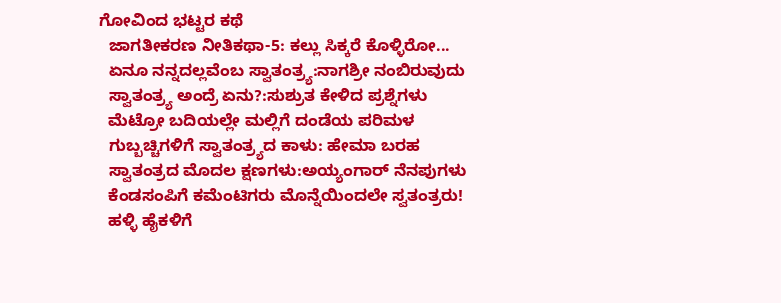ಗೋವಿಂದ ಭಟ್ಟರ ಕಥೆ
  ಜಾಗತೀಕರಣ ನೀತಿಕಥಾ-5: ಕಲ್ಲು ಸಿಕ್ಕರೆ ಕೊಳ್ಳಿರೋ...
  ಏನೂ ನನ್ನದಲ್ಲವೆಂಬ ಸ್ವಾತಂತ್ರ್ಯ:ನಾಗಶ್ರೀ ನಂಬಿರುವುದು
  ಸ್ವಾತಂತ್ರ್ಯ ಅಂದ್ರೆ ಏನು?:ಸುಶ್ರುತ ಕೇಳಿದ ಪ್ರಶ್ನೆಗಳು
  ಮೆಟ್ರೋ ಬದಿಯಲ್ಲೇ ಮಲ್ಲಿಗೆ ದಂಡೆಯ ಪರಿಮಳ
  ಗುಬ್ಬಚ್ಚಿಗಳಿಗೆ ಸ್ವಾತಂತ್ರ್ಯದ ಕಾಳು: ಹೇಮಾ ಬರಹ
  ಸ್ವಾತಂತ್ರದ ಮೊದಲ ಕ್ಷಣಗಳು:ಅಯ್ಯಂಗಾರ್ ನೆನಪುಗಳು
  ಕೆಂಡಸಂಪಿಗೆ ಕಮೆಂಟಿಗರು ಮೊನ್ನೆಯಿಂದಲೇ ಸ್ವತಂತ್ರರು!
  ಹಳ್ಳಿ ಹೈಕಳಿಗೆ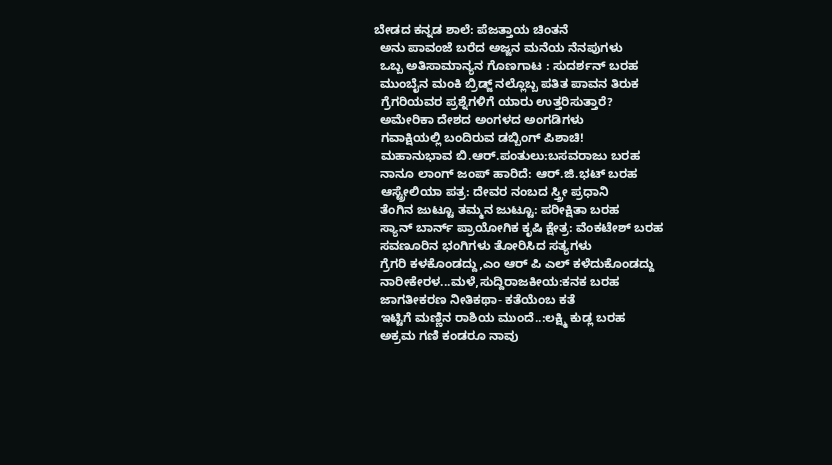ಬೇಡದ ಕನ್ನಡ ಶಾಲೆ: ಪೆಜತ್ತಾಯ ಚಿಂತನೆ
  ಅನು ಪಾವಂಜೆ ಬರೆದ ಅಜ್ಜನ ಮನೆಯ ನೆನಪುಗಳು
  ಒಬ್ಬ ಅತಿಸಾಮಾನ್ಯನ ಗೊಣಗಾಟ : ಸುದರ್ಶನ್ ಬರಹ
  ಮುಂಬೈನ ಮಂಕಿ ಬ್ರಿಡ್ಜ್ ನಲ್ಲೊಬ್ಬ ಪತಿತ ಪಾವನ ತಿರುಕ
  ಗ್ರೆಗರಿಯವರ ಪ್ರಶ್ನೆಗಳಿಗೆ ಯಾರು ಉತ್ತರಿಸುತ್ತಾರೆ?
  ಅಮೇರಿಕಾ ದೇಶದ ಅಂಗಳದ ಅಂಗಡಿಗಳು
  ಗವಾಕ್ಷಿಯಲ್ಲಿ ಬಂದಿರುವ ಡಬ್ಬಿಂಗ್ ಪಿಶಾಚಿ!
  ಮಹಾನುಭಾವ ಬಿ.ಆರ್.ಪಂತುಲು:ಬಸವರಾಜು ಬರಹ
  ನಾನೂ ಲಾಂಗ್ ಜಂಪ್ ಹಾರಿದೆ: ಆರ್.ಜಿ.ಭಟ್ ಬರಹ
  ಆಸ್ಟ್ರೇಲಿಯಾ ಪತ್ರ: ದೇವರ ನಂಬದ ಸ್ತ್ರೀ ಪ್ರಧಾನಿ
  ತೆಂಗಿನ ಜುಟ್ಟೂ ತಮ್ಮನ ಜುಟ್ಟೂ: ಪರೀಕ್ಷಿತಾ ಬರಹ
  ಸ್ಯಾನ್ ಬಾರ್ನ್ ಪ್ರಾಯೋಗಿಕ ಕೃಷಿ ಕ್ಷೇತ್ರ: ವೆಂಕಟೇಶ್ ಬರಹ
  ಸವಣೂರಿನ ಭಂಗಿಗಳು ತೋರಿಸಿದ ಸತ್ಯಗಳು
  ಗ್ರೆಗರಿ ಕಳಕೊಂಡದ್ದು,ಎಂ ಆರ್ ಪಿ ಎಲ್ ಕಳೆದುಕೊಂಡದ್ದು
  ನಾರೀಕೇರಳ...ಮಳೆ,ಸುದ್ದಿರಾಜಕೀಯ:ಕನಕ ಬರಹ
  ಜಾಗತೀಕರಣ ನೀತಿಕಥಾ- ಕತೆಯೆಂಬ ಕತೆ
  ಇಟ್ಟಿಗೆ ಮಣ್ಣಿನ ರಾಶಿಯ ಮುಂದೆ..:ಲಕ್ಷ್ಮಿ ಕುಡ್ಲ ಬರಹ
  ಅಕ್ರಮ ಗಣಿ ಕಂಡರೂ ನಾವು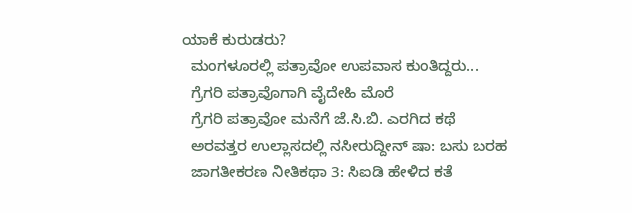ಯಾಕೆ ಕುರುಡರು?
  ಮಂಗಳೂರಲ್ಲಿ ಪತ್ರಾವೋ ಉಪವಾಸ ಕುಂತಿದ್ದರು...
  ಗ್ರೆಗರಿ ಪತ್ರಾವೊಗಾಗಿ ವೈದೇಹಿ ಮೊರೆ
  ಗ್ರೆಗರಿ ಪತ್ರಾವೋ ಮನೆಗೆ ಜೆ.ಸಿ.ಬಿ. ಎರಗಿದ ಕಥೆ
  ಅರವತ್ತರ ಉಲ್ಲಾಸದಲ್ಲಿ ನಸೀರುದ್ದೀನ್ ಷಾ: ಬಸು ಬರಹ
  ಜಾಗತೀಕರಣ ನೀತಿಕಥಾ 3: ಸಿಐಡಿ ಹೇಳಿದ ಕತೆ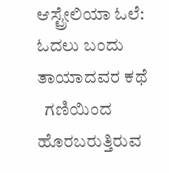ಆಸ್ಟ್ರೇಲಿಯಾ ಓಲೆ: ಓದಲು ಬಂದು ತಾಯಾದವರ ಕಥೆ
  ಗಣಿಯಿಂದ ಹೊರಬರುತ್ತಿರುವ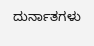ದುರ್ನಾತಗಳು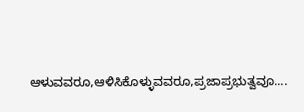ಆಳುವವರೂ,ಆಳಿಸಿಕೊಳ್ಳುವವರೂ,ಪ್ರಜಾಪ್ರಭುತ್ವವೂ....